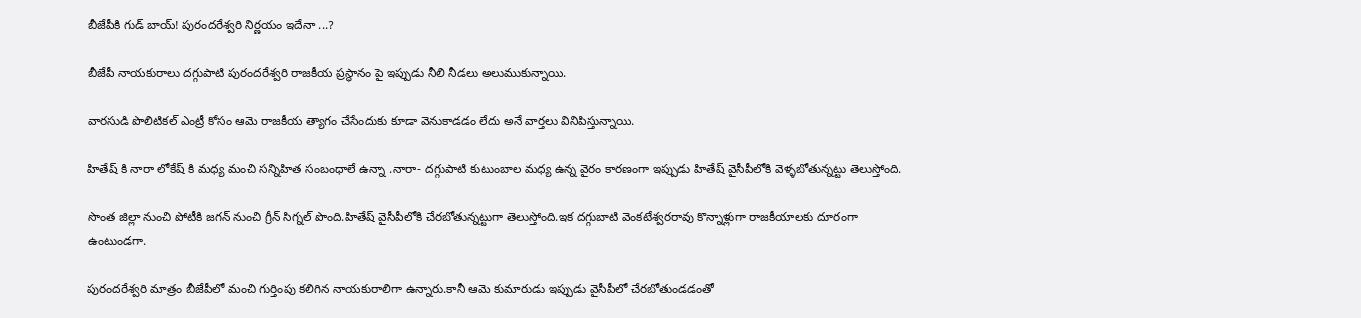బీజేపీకి గుడ్ బాయ్! పురందరేశ్వరి నిర్ణయం ఇదేనా ...?

బీజేపీ నాయకురాలు దగ్గుపాటి పురందరేశ్వరి రాజకీయ ప్రస్థానం పై ఇప్పుడు నీలి నీడలు అలుముకున్నాయి.

వారసుడి పొలిటికల్ ఎంట్రీ కోసం ఆమె రాజకీయ త్యాగం చేసేందుకు కూడా వెనుకాడడం లేదు అనే వార్తలు వినిపిస్తున్నాయి.

హితేష్ కి నారా లోకేష్ కి మధ్య మంచి సన్నిహిత సంబంధాలే ఉన్నా .నారా- దగ్గుపాటి కుటుంబాల మధ్య ఉన్న వైరం కారణంగా ఇప్పుడు హితేష్ వైసీపీలోకి వెళ్ళబోతున్నట్టు తెలుస్తోంది.

సొంత జిల్లా నుంచి పోటీకి జగన్ నుంచి గ్రీన్ సిగ్నల్ పొంది.హితేష్ వైసీపీలోకి చేరబోతున్నట్టుగా తెలుస్తోంది.ఇక దగ్గుబాటి వెంకటేశ్వరరావు కొన్నాళ్లుగా రాజకీయాలకు దూరంగా ఉంటుండగా.

పురందరేశ్వరి మాత్రం బీజేపీలో మంచి గుర్తింపు కలిగిన నాయకురాలిగా ఉన్నారు.కానీ ఆమె కుమారుడు ఇప్పుడు వైసీపీలో చేరబోతుండడంతో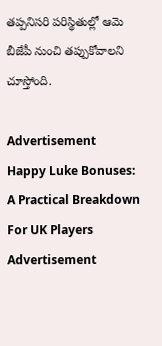తప్పనిసరి పరిస్థితుల్లో ఆమె బీజేపీ నుంచి తప్పుకోవాలని చూస్తోంది.

Advertisement
Happy Luke Bonuses: A Practical Breakdown For UK Players
Advertisement